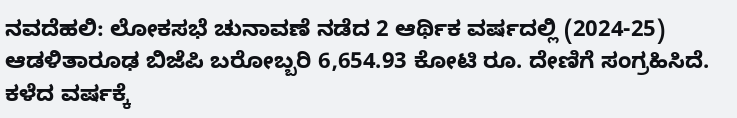ನವದೆಹಲಿ: ಲೋಕಸಭೆ ಚುನಾವಣೆ ನಡೆದ 2 ಆರ್ಥಿಕ ವರ್ಷದಲ್ಲಿ (2024-25) ಆಡಳಿತಾರೂಢ ಬಿಜೆಪಿ ಬರೋಬ್ಬರಿ 6,654.93 ಕೋಟಿ ರೂ. ದೇಣಿಗೆ ಸಂಗ್ರಹಿಸಿದೆ. ಕಳೆದ ವರ್ಷಕ್ಕೆ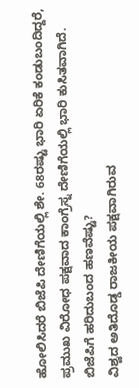ಹೋಲಿಸಿದರೆ ಬಿಜೆಪಿ ದೇಣಿಗೆಯಲ್ಲಿ ಶೇ. 68ರಷ್ಟು ಭಾರಿ ಏರಿಕೆ ಕಂಡುಬಂದಿದ್ದರೆ, ಪ್ರಮುಖ ವಿರೋಧ ಪಕ್ಷವಾದ ಕಾಂಗ್ರೆಸ್ನ ದೇಣಿಗೆಯಲ್ಲಿ ಭಾರಿ ಕುಸಿತವಾಗಿದೆ.
ಬಿಜೆಪಿಗೆ ಹರಿದುಬಂದ ಹಣವೆಷ್ಟು?
ವಿಶ್ವದ ಅತಿದೊಡ್ಡ ರಾಜಕೀಯ ಪಕ್ಷವಾಗಿರುವ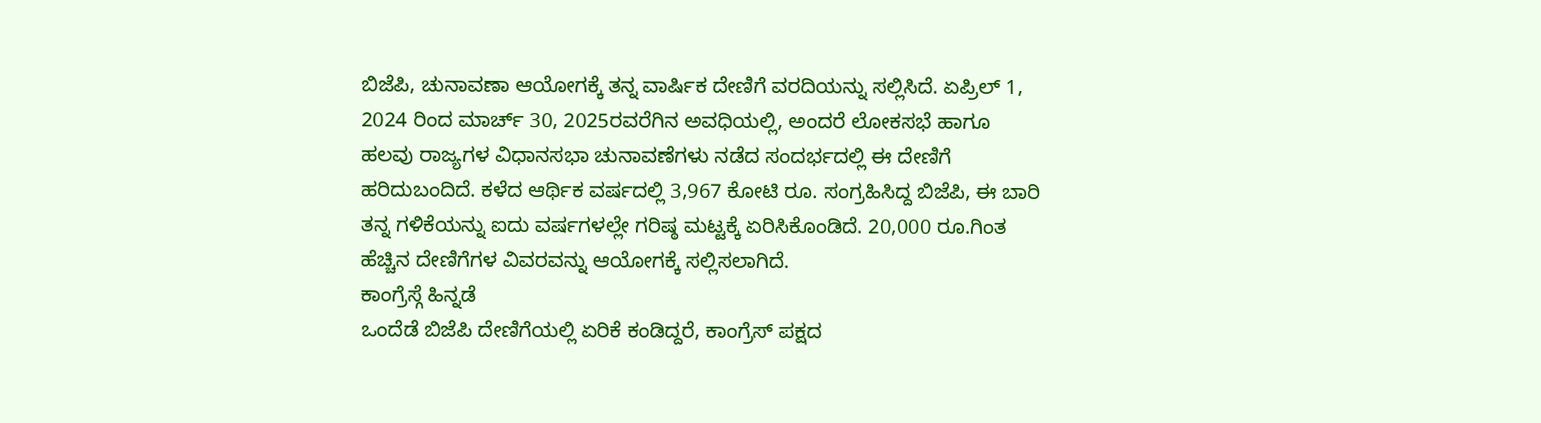ಬಿಜೆಪಿ, ಚುನಾವಣಾ ಆಯೋಗಕ್ಕೆ ತನ್ನ ವಾರ್ಷಿಕ ದೇಣಿಗೆ ವರದಿಯನ್ನು ಸಲ್ಲಿಸಿದೆ. ಏಪ್ರಿಲ್ 1, 2024 ರಿಂದ ಮಾರ್ಚ್ 30, 2025ರವರೆಗಿನ ಅವಧಿಯಲ್ಲಿ, ಅಂದರೆ ಲೋಕಸಭೆ ಹಾಗೂ ಹಲವು ರಾಜ್ಯಗಳ ವಿಧಾನಸಭಾ ಚುನಾವಣೆಗಳು ನಡೆದ ಸಂದರ್ಭದಲ್ಲಿ ಈ ದೇಣಿಗೆ ಹರಿದುಬಂದಿದೆ. ಕಳೆದ ಆರ್ಥಿಕ ವರ್ಷದಲ್ಲಿ 3,967 ಕೋಟಿ ರೂ. ಸಂಗ್ರಹಿಸಿದ್ದ ಬಿಜೆಪಿ, ಈ ಬಾರಿ ತನ್ನ ಗಳಿಕೆಯನ್ನು ಐದು ವರ್ಷಗಳಲ್ಲೇ ಗರಿಷ್ಠ ಮಟ್ಟಕ್ಕೆ ಏರಿಸಿಕೊಂಡಿದೆ. 20,000 ರೂ.ಗಿಂತ ಹೆಚ್ಚಿನ ದೇಣಿಗೆಗಳ ವಿವರವನ್ನು ಆಯೋಗಕ್ಕೆ ಸಲ್ಲಿಸಲಾಗಿದೆ.
ಕಾಂಗ್ರೆಸ್ಗೆ ಹಿನ್ನಡೆ
ಒಂದೆಡೆ ಬಿಜೆಪಿ ದೇಣಿಗೆಯಲ್ಲಿ ಏರಿಕೆ ಕಂಡಿದ್ದರೆ, ಕಾಂಗ್ರೆಸ್ ಪಕ್ಷದ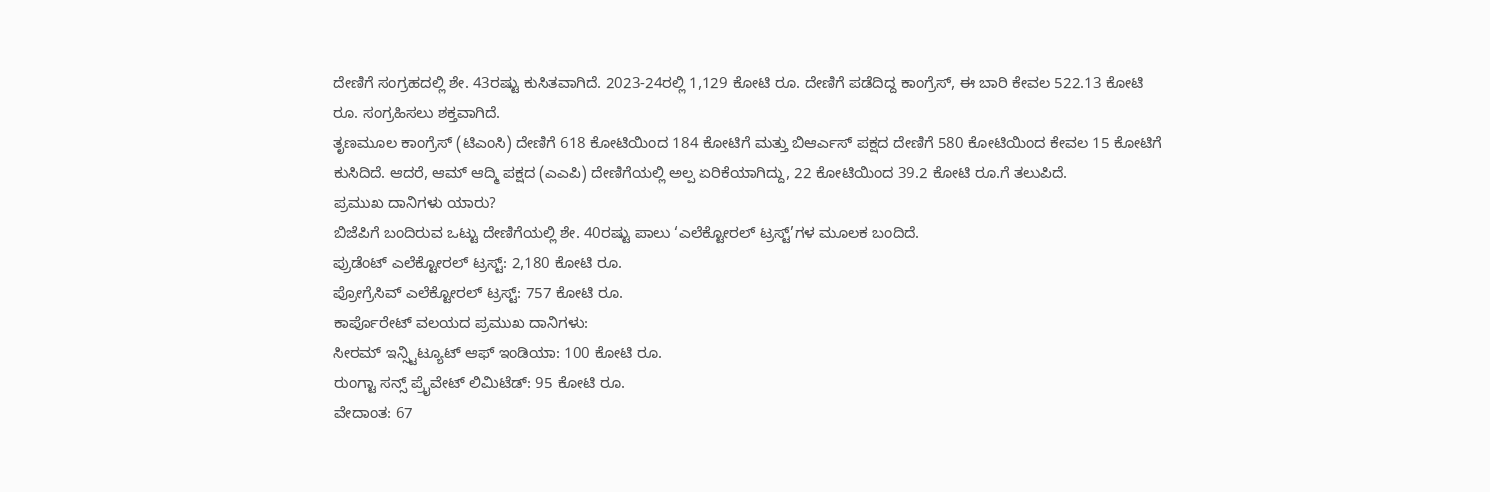ದೇಣಿಗೆ ಸಂಗ್ರಹದಲ್ಲಿ ಶೇ. 43ರಷ್ಟು ಕುಸಿತವಾಗಿದೆ. 2023-24ರಲ್ಲಿ 1,129 ಕೋಟಿ ರೂ. ದೇಣಿಗೆ ಪಡೆದಿದ್ದ ಕಾಂಗ್ರೆಸ್, ಈ ಬಾರಿ ಕೇವಲ 522.13 ಕೋಟಿ ರೂ. ಸಂಗ್ರಹಿಸಲು ಶಕ್ತವಾಗಿದೆ.
ತೃಣಮೂಲ ಕಾಂಗ್ರೆಸ್ (ಟಿಎಂಸಿ) ದೇಣಿಗೆ 618 ಕೋಟಿಯಿಂದ 184 ಕೋಟಿಗೆ ಮತ್ತು ಬಿಆರ್ಎಸ್ ಪಕ್ಷದ ದೇಣಿಗೆ 580 ಕೋಟಿಯಿಂದ ಕೇವಲ 15 ಕೋಟಿಗೆ ಕುಸಿದಿದೆ. ಆದರೆ, ಆಮ್ ಆದ್ಮಿ ಪಕ್ಷದ (ಎಎಪಿ) ದೇಣಿಗೆಯಲ್ಲಿ ಅಲ್ಪ ಏರಿಕೆಯಾಗಿದ್ದು, 22 ಕೋಟಿಯಿಂದ 39.2 ಕೋಟಿ ರೂ.ಗೆ ತಲುಪಿದೆ.
ಪ್ರಮುಖ ದಾನಿಗಳು ಯಾರು?
ಬಿಜೆಪಿಗೆ ಬಂದಿರುವ ಒಟ್ಟು ದೇಣಿಗೆಯಲ್ಲಿ ಶೇ. 40ರಷ್ಟು ಪಾಲು ‘ಎಲೆಕ್ಟೋರಲ್ ಟ್ರಸ್ಟ್’ಗಳ ಮೂಲಕ ಬಂದಿದೆ.
ಪ್ರುಡೆಂಟ್ ಎಲೆಕ್ಟೋರಲ್ ಟ್ರಸ್ಟ್: 2,180 ಕೋಟಿ ರೂ.
ಪ್ರೋಗ್ರೆಸಿವ್ ಎಲೆಕ್ಟೋರಲ್ ಟ್ರಸ್ಟ್: 757 ಕೋಟಿ ರೂ.
ಕಾರ್ಪೊರೇಟ್ ವಲಯದ ಪ್ರಮುಖ ದಾನಿಗಳು:
ಸೀರಮ್ ಇನ್ಸ್ಟಿಟ್ಯೂಟ್ ಆಫ್ ಇಂಡಿಯಾ: 100 ಕೋಟಿ ರೂ.
ರುಂಗ್ಟಾ ಸನ್ಸ್ ಪ್ರೈವೇಟ್ ಲಿಮಿಟೆಡ್: 95 ಕೋಟಿ ರೂ.
ವೇದಾಂತ: 67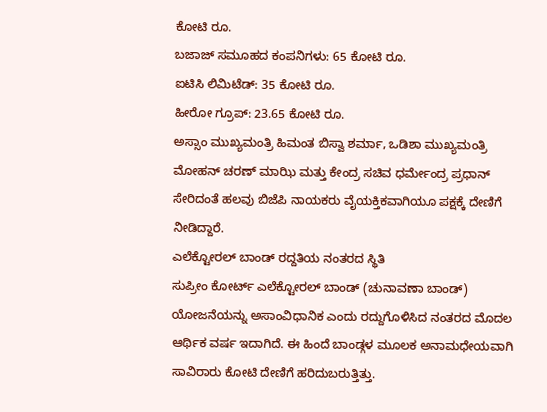ಕೋಟಿ ರೂ.
ಬಜಾಜ್ ಸಮೂಹದ ಕಂಪನಿಗಳು: 65 ಕೋಟಿ ರೂ.
ಐಟಿಸಿ ಲಿಮಿಟೆಡ್: 35 ಕೋಟಿ ರೂ.
ಹೀರೋ ಗ್ರೂಪ್: 23.65 ಕೋಟಿ ರೂ.
ಅಸ್ಸಾಂ ಮುಖ್ಯಮಂತ್ರಿ ಹಿಮಂತ ಬಿಸ್ವಾ ಶರ್ಮಾ, ಒಡಿಶಾ ಮುಖ್ಯಮಂತ್ರಿ ಮೋಹನ್ ಚರಣ್ ಮಾಝಿ ಮತ್ತು ಕೇಂದ್ರ ಸಚಿವ ಧರ್ಮೇಂದ್ರ ಪ್ರಧಾನ್ ಸೇರಿದಂತೆ ಹಲವು ಬಿಜೆಪಿ ನಾಯಕರು ವೈಯಕ್ತಿಕವಾಗಿಯೂ ಪಕ್ಷಕ್ಕೆ ದೇಣಿಗೆ ನೀಡಿದ್ದಾರೆ.
ಎಲೆಕ್ಟೋರಲ್ ಬಾಂಡ್ ರದ್ದತಿಯ ನಂತರದ ಸ್ಥಿತಿ
ಸುಪ್ರೀಂ ಕೋರ್ಟ್ ಎಲೆಕ್ಟೋರಲ್ ಬಾಂಡ್ (ಚುನಾವಣಾ ಬಾಂಡ್) ಯೋಜನೆಯನ್ನು ಅಸಾಂವಿಧಾನಿಕ ಎಂದು ರದ್ದುಗೊಳಿಸಿದ ನಂತರದ ಮೊದಲ ಆರ್ಥಿಕ ವರ್ಷ ಇದಾಗಿದೆ. ಈ ಹಿಂದೆ ಬಾಂಡ್ಗಳ ಮೂಲಕ ಅನಾಮಧೇಯವಾಗಿ ಸಾವಿರಾರು ಕೋಟಿ ದೇಣಿಗೆ ಹರಿದುಬರುತ್ತಿತ್ತು.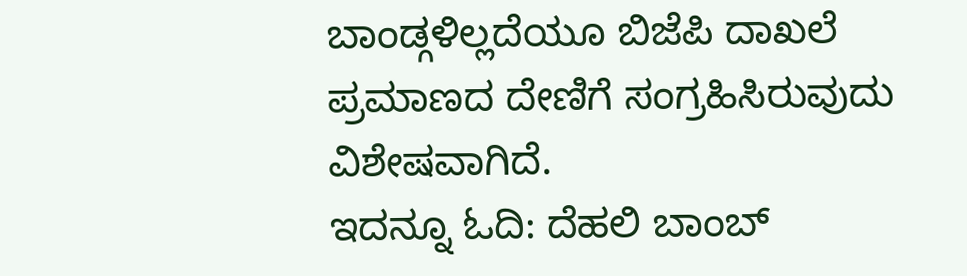ಬಾಂಡ್ಗಳಿಲ್ಲದೆಯೂ ಬಿಜೆಪಿ ದಾಖಲೆ ಪ್ರಮಾಣದ ದೇಣಿಗೆ ಸಂಗ್ರಹಿಸಿರುವುದು ವಿಶೇಷವಾಗಿದೆ.
ಇದನ್ನೂ ಓದಿ: ದೆಹಲಿ ಬಾಂಬ್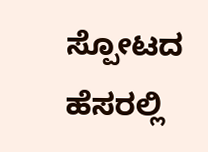ಸ್ಪೋಟದ ಹೆಸರಲ್ಲಿ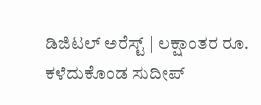ಡಿಜಿಟಲ್ ಅರೆಸ್ಟ್ | ಲಕ್ಷಾಂತರ ರೂ. ಕಳೆದುಕೊಂಡ ಸುದೀಪ್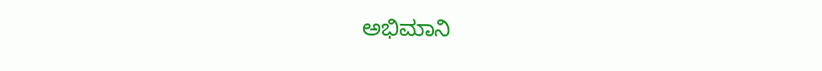ಅಭಿಮಾನಿ